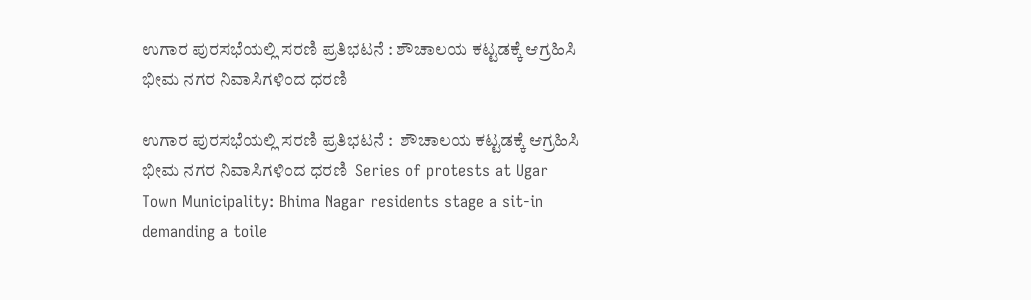ಉಗಾರ ಪುರಸಭೆಯಲ್ಲಿ ಸರಣಿ ಪ್ರತಿಭಟನೆ : ಶೌಚಾಲಯ ಕಟ್ಟಡಕ್ಕೆ ಆಗ್ರಹಿಸಿ ಭೀಮ ನಗರ ನಿವಾಸಿಗಳಿಂದ ಧರಣಿ

ಉಗಾರ ಪುರಸಭೆಯಲ್ಲಿ ಸರಣಿ ಪ್ರತಿಭಟನೆ :  ಶೌಚಾಲಯ ಕಟ್ಟಡಕ್ಕೆ ಆಗ್ರಹಿಸಿ ಭೀಮ ನಗರ ನಿವಾಸಿಗಳಿಂದ ಧರಣಿ  Series of protests at Ugar Town Municipality: Bhima Nagar residents stage a sit-in demanding a toile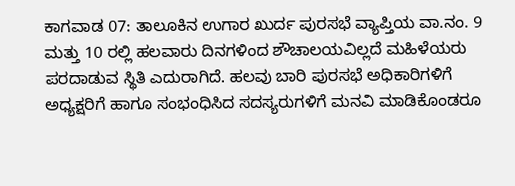ಕಾಗವಾಡ 07: ತಾಲೂಕಿನ ಉಗಾರ ಖುರ್ದ ಪುರಸಭೆ ವ್ಯಾಪ್ತಿಯ ವಾ.ನಂ. 9 ಮತ್ತು 10 ರಲ್ಲಿ ಹಲವಾರು ದಿನಗಳಿಂದ ಶೌಚಾಲಯವಿಲ್ಲದೆ ಮಹಿಳೆಯರು ಪರದಾಡುವ ಸ್ಥಿತಿ ಎದುರಾಗಿದೆ. ಹಲವು ಬಾರಿ ಪುರಸಭೆ ಅಧಿಕಾರಿಗಳಿಗೆ ಅಧ್ಯಕ್ಷರಿಗೆ ಹಾಗೂ ಸಂಭಂಧಿಸಿದ ಸದಸ್ಯರುಗಳಿಗೆ ಮನವಿ ಮಾಡಿಕೊಂಡರೂ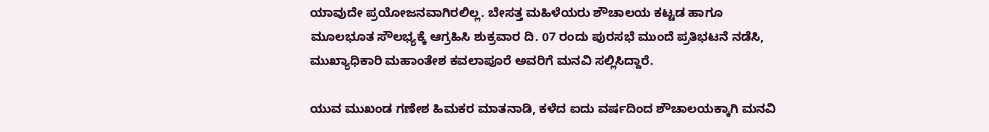ಯಾವುದೇ ಪ್ರಯೋಜನವಾಗಿರಲಿಲ್ಲ. ಬೇಸತ್ತ ಮಹಿಳೆಯರು ಶೌಚಾಲಯ ಕಟ್ಟಡ ಹಾಗೂ ಮೂಲಭೂತ ಸೌಲಭ್ಯಕ್ಕೆ ಆಗ್ರಹಿಸಿ ಶುಕ್ರವಾರ ದಿ. 07 ರಂದು ಪುರಸಭೆ ಮುಂದೆ ಪ್ರತಿಭಟನೆ ನಡೆಸಿ, ಮುಖ್ಯಾಧಿಕಾರಿ ಮಹಾಂತೇಶ ಕವಲಾಪೂರೆ ಅವರಿಗೆ ಮನವಿ ಸಲ್ಲಿಸಿದ್ದಾರೆ.

ಯುವ ಮುಖಂಡ ಗಣೇಶ ಹಿಮಕರ ಮಾತನಾಡಿ, ಕಳೆದ ಐದು ವರ್ಷದಿಂದ ಶೌಚಾಲಯಕ್ಕಾಗಿ ಮನವಿ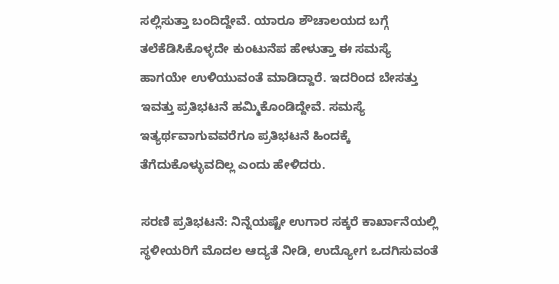ಸಲ್ಲಿಸುತ್ತಾ ಬಂದಿದ್ದೇವೆ. ಯಾರೂ ಶೌಚಾಲಯದ ಬಗ್ಗೆ ತಲೆಕೆಡಿಸಿಕೊಳ್ಳದೇ ಕುಂಟುನೆಪ ಹೇಳುತ್ತಾ ಈ ಸಮಸ್ಯೆ ಹಾಗಯೇ ಉಳಿಯುವಂತೆ ಮಾಡಿದ್ದಾರೆ. ಇದರಿಂದ ಬೇಸತ್ತು ಇವತ್ತು ಪ್ರತಿಭಟನೆ ಹಮ್ಮಿಕೊಂಡಿದ್ದೇವೆ. ಸಮಸ್ಯೆ ಇತ್ಯರ್ಥವಾಗುವವರೆಗೂ ಪ್ರತಿಭಟನೆ ಹಿಂದಕ್ಕೆ ತೆಗೆದುಕೊಳ್ಳುವದಿಲ್ಲ ಎಂದು ಹೇಳಿದರು.

ಸರಣಿ ಪ್ರತಿಭಟನೆ: ನಿನ್ನೆಯಷ್ಟೇ ಉಗಾರ ಸಕ್ಕರೆ ಕಾರ್ಖಾನೆಯಲ್ಲಿ ಸ್ಥಳೀಯರಿಗೆ ಮೊದಲ ಆದ್ಯತೆ ನೀಡಿ, ಉದ್ಯೋಗ ಒದಗಿಸುವಂತೆ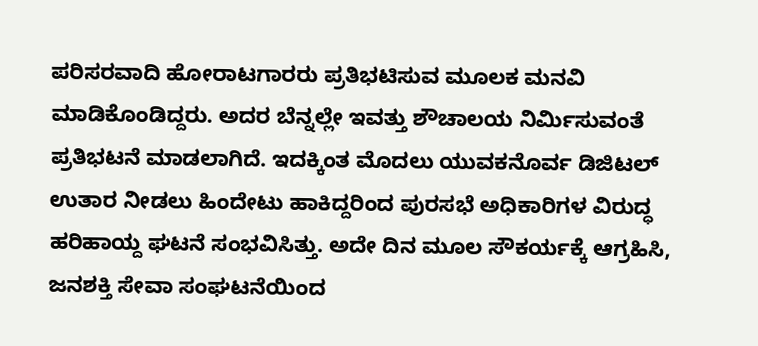ಪರಿಸರವಾದಿ ಹೋರಾಟಗಾರರು ಪ್ರತಿಭಟಿಸುವ ಮೂಲಕ ಮನವಿ ಮಾಡಿಕೊಂಡಿದ್ದರು. ಅದರ ಬೆನ್ನಲ್ಲೇ ಇವತ್ತು ಶೌಚಾಲಯ ನಿರ್ಮಿಸುವಂತೆ ಪ್ರತಿಭಟನೆ ಮಾಡಲಾಗಿದೆ. ಇದಕ್ಕಿಂತ ಮೊದಲು ಯುವಕನೊರ್ವ ಡಿಜಿಟಲ್ ಉತಾರ ನೀಡಲು ಹಿಂದೇಟು ಹಾಕಿದ್ದರಿಂದ ಪುರಸಭೆ ಅಧಿಕಾರಿಗಳ ವಿರುದ್ಧ ಹರಿಹಾಯ್ದ ಘಟನೆ ಸಂಭವಿಸಿತ್ತು. ಅದೇ ದಿನ ಮೂಲ ಸೌಕರ್ಯಕ್ಕೆ ಆಗ್ರಹಿಸಿ, ಜನಶಕ್ತಿ ಸೇವಾ ಸಂಘಟನೆಯಿಂದ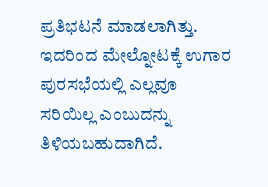ಪ್ರತಿಭಟನೆ ಮಾಡಲಾಗಿತ್ತು. ಇದರಿಂದ ಮೇಲ್ನೋಟಕ್ಕೆ ಉಗಾರ ಪುರಸಭೆಯಲ್ಲಿ ಎಲ್ಲವೂ ಸರಿಯಿಲ್ಲ ಎಂಬುದನ್ನು ತಿಳಿಯಬಹುದಾಗಿದೆ.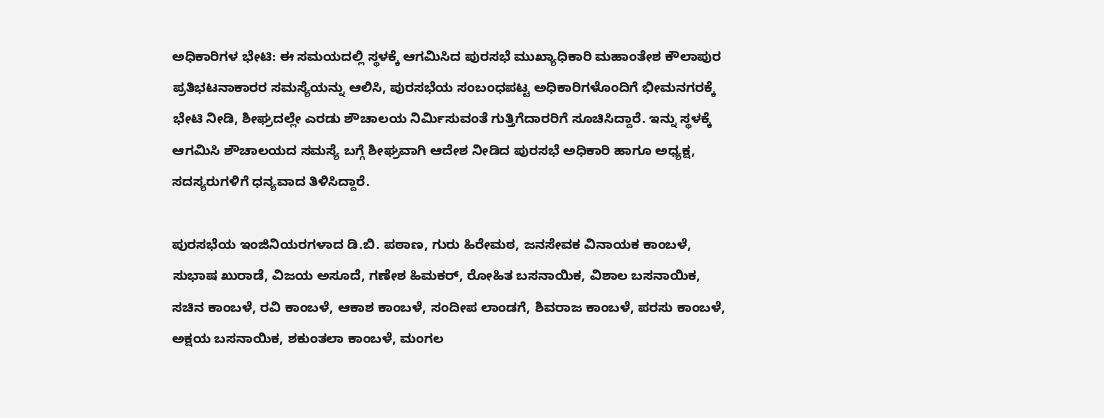ಅಧಿಕಾರಿಗಳ ಭೇಟಿ: ಈ ಸಮಯದಲ್ಲಿ ಸ್ಥಳಕ್ಕೆ ಆಗಮಿಸಿದ ಪುರಸಭೆ ಮುಖ್ಯಾಧಿಕಾರಿ ಮಹಾಂತೇಶ ಕೌಲಾಪುರ ಪ್ರತಿಭಟನಾಕಾರರ ಸಮಸ್ಯೆಯನ್ನು ಆಲಿಸಿ, ಪುರಸಭೆಯ ಸಂಬಂಧಪಟ್ಟ ಅಧಿಕಾರಿಗಳೊಂದಿಗೆ ಭೀಮನಗರಕ್ಕೆ ಭೇಟಿ ನೀಡಿ, ಶೀಘ್ರದಲ್ಲೇ ಎರಡು ಶೌಚಾಲಯ ನಿರ್ಮಿಸುವಂತೆ ಗುತ್ತಿಗೆದಾರರಿಗೆ ಸೂಚಿಸಿದ್ದಾರೆ. ಇನ್ನು ಸ್ಥಳಕ್ಕೆ ಆಗಮಿಸಿ ಶೌಚಾಲಯದ ಸಮಸ್ಯೆ ಬಗ್ಗೆ ಶೀಘ್ರವಾಗಿ ಆದೇಶ ನೀಡಿದ ಪುರಸಭೆ ಅಧಿಕಾರಿ ಹಾಗೂ ಅಧ್ಯಕ್ಷ, ಸದಸ್ಯರುಗಳಿಗೆ ಧನ್ಯವಾದ ತಿಳಿಸಿದ್ದಾರೆ.

ಪುರಸಭೆಯ ಇಂಜಿನಿಯರಗಳಾದ ಡಿ.ಬಿ. ಪಠಾಣ, ಗುರು ಹಿರೇಮಠ, ಜನಸೇವಕ ವಿನಾಯಕ ಕಾಂಬಳೆ, ಸುಭಾಷ ಖುರಾಡೆ, ವಿಜಯ ಅಸೂದೆ, ಗಣೇಶ ಹಿಮಕರ್, ರೋಹಿತ ಬಸನಾಯಿಕ, ವಿಶಾಲ ಬಸನಾಯಿಕ, ಸಚಿನ ಕಾಂಬಳೆ, ರವಿ ಕಾಂಬಳೆ, ಆಕಾಶ ಕಾಂಬಳೆ, ಸಂದೀಪ ಲಾಂಡಗೆ, ಶಿವರಾಜ ಕಾಂಬಳೆ, ಪರಸು ಕಾಂಬಳೆ, ಅಕ್ಷಯ ಬಸನಾಯಿಕ, ಶಕುಂತಲಾ ಕಾಂಬಳೆ, ಮಂಗಲ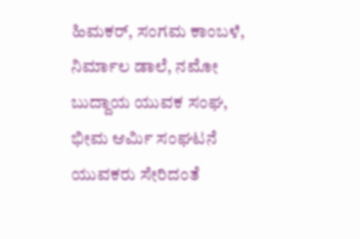ಹಿಮಕರ್, ಸಂಗಮ ಕಾಂಬಳೆ, ನಿರ್ಮಾಲ ಡಾಲೆ, ನಮೋ ಬುದ್ದಾಯ ಯುವಕ ಸಂಘ, ಭೀಮ ಆರ್ಮಿ ಸಂಘಟನೆ ಯುವಕರು ಸೇರಿದಂತೆ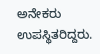ಅನೇಕರು ಉಪಸ್ಥಿತರಿದ್ದರು.